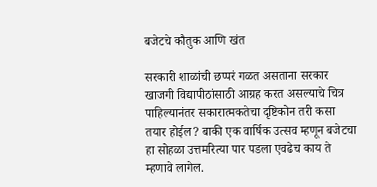बजेटचे कौतुक आणि खंत

सरकारी शाळांची छप्परं गळत असताना सरकार खाजगी विद्यापीठांसाठी आग्रह करत असल्याचे चित्र पाहिल्यानंतर सकारात्मकतेचा दृष्टिकोन तरी कसा तयार होईल? बाकी एक वार्षिक उत्सव म्हणून बजेटचा हा सोहळा उत्तमरित्या पार पडला एवढेच काय ते म्हणावे लागेल.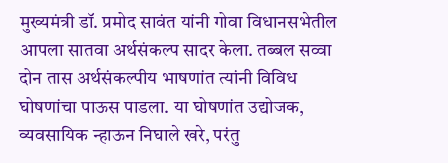मुख्यमंत्री डॉ. प्रमोद सावंत यांनी गोवा विधानसभेतील आपला सातवा अर्थसंकल्प सादर केला. तब्बल सव्वा दोन तास अर्थसंकल्पीय भाषणांत त्यांनी विविध घोषणांचा पाऊस पाडला. या घोषणांत उद्योजक, व्यवसायिक न्हाऊन निघाले खरे, परंतु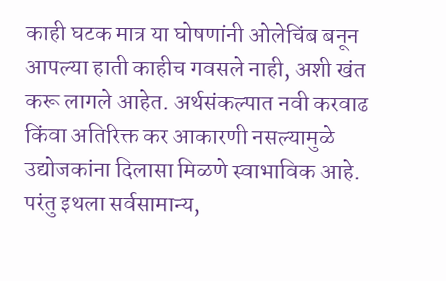काही घटक मात्र या घोषणांनी ओलेचिंब बनून आपल्या हाती काहीच गवसले नाही, अशी खंत करू लागले आहेत. अर्थसंकल्पात नवी करवाढ किंवा अतिरिक्त कर आकारणी नसल्यामुळे उद्योजकांना दिलासा मिळणे स्वाभाविक आहे. परंतु इथला सर्वसामान्य,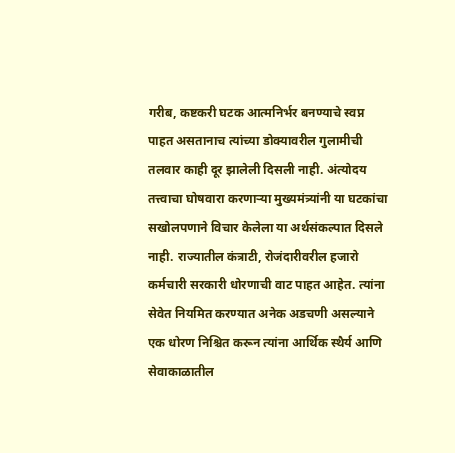गरीब, कष्टकरी घटक आत्मनिर्भर बनण्याचे स्वप्न पाहत असतानाच त्यांच्या डोक्यावरील गुलामीची तलवार काही दूर झालेली दिसली नाही. अंत्योदय तत्त्वाचा घोषवारा करणाऱ्या मुख्यमंत्र्यांनी या घटकांचा सखोलपणाने विचार केलेला या अर्थसंकल्पात दिसले नाही. राज्यातील कंत्राटी, रोजंदारीवरील हजारो कर्मचारी सरकारी धोरणाची वाट पाहत आहेत. त्यांना सेवेत नियमित करण्यात अनेक अडचणी असल्याने एक धोरण निश्चित करून त्यांना आर्थिक स्थैर्य आणि सेवाकाळातील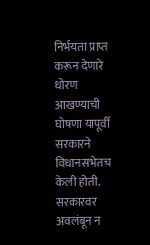निर्भयता प्राप्त करून देणारे धोरण आखण्याची घोषणा यापूर्वी सरकारने विधानसभेतच केली होती.
सरकारवर अवलंबून न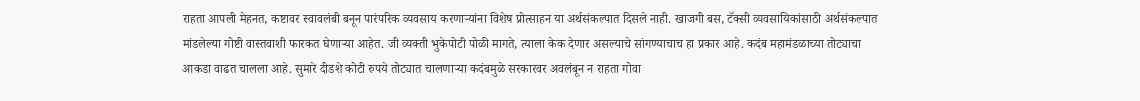राहता आपली मेहनत, कष्टावर स्वावलंबी बनून पारंपरिक व्यवसाय करणाऱ्यांना विशेष प्रोत्साहन या अर्थसंकल्पात दिसले नाही. खाजगी बस, टॅक्सी व्यवसायिकांसाठी अर्थसंकल्पात मांडलेल्या गोष्टी वास्तवाशी फारकत घेणाऱ्या आहेत. जी व्यक्ती भुकेपोटी पोळी मागते, त्याला केक देणार असल्याचे सांगण्याचाच हा प्रकार आहे. कदंब महामंडळाच्या तोट्याचा आकडा वाढत चालला आहे. सुमारे दीडशे कोटी रुपये तोट्यात चालणाऱ्या कदंबमुळे सरकारवर अवलंबून न राहता गोवा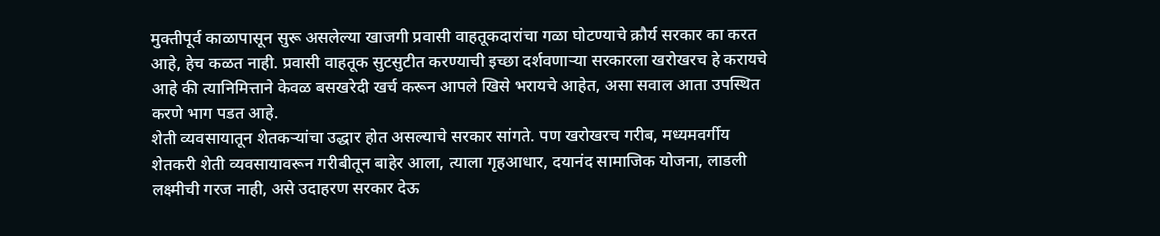मुक्तीपूर्व काळापासून सुरू असलेल्या खाजगी प्रवासी वाहतूकदारांचा गळा घोटण्याचे क्रौर्य सरकार का करत आहे, हेच कळत नाही. प्रवासी वाहतूक सुटसुटीत करण्याची इच्छा दर्शवणाऱ्या सरकारला खरोखरच हे करायचे आहे की त्यानिमित्ताने केवळ बसखरेदी खर्च करून आपले खिसे भरायचे आहेत, असा सवाल आता उपस्थित करणे भाग पडत आहे.
शेती व्यवसायातून शेतकऱ्यांचा उद्धार होत असल्याचे सरकार सांगते. पण खरोखरच गरीब, मध्यमवर्गीय शेतकरी शेती व्यवसायावरून गरीबीतून बाहेर आला, त्याला गृहआधार, दयानंद सामाजिक योजना, लाडली लक्ष्मीची गरज नाही, असे उदाहरण सरकार देऊ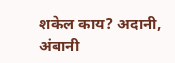शकेल काय? अदानी, अंबानी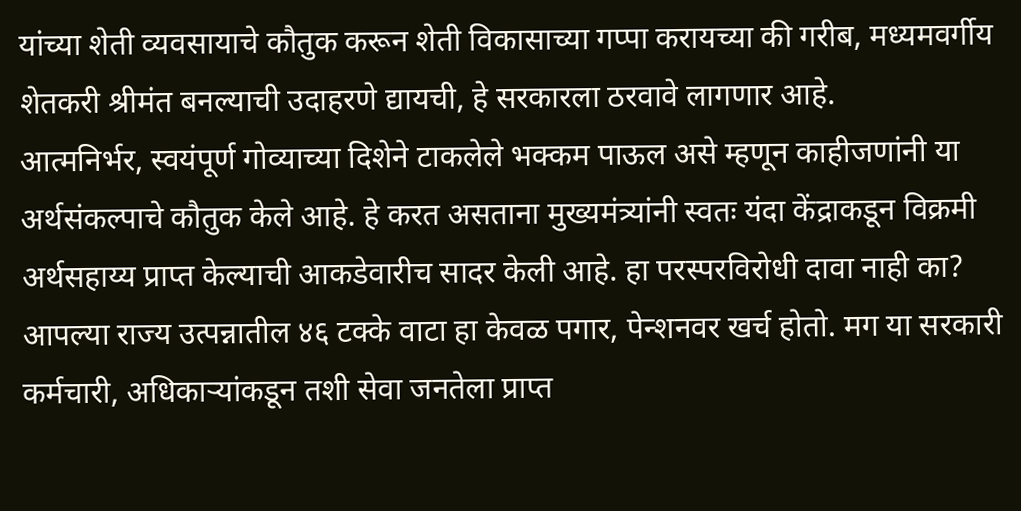यांच्या शेती व्यवसायाचे कौतुक करून शेती विकासाच्या गप्पा करायच्या की गरीब, मध्यमवर्गीय शेतकरी श्रीमंत बनल्याची उदाहरणे द्यायची, हे सरकारला ठरवावे लागणार आहे.
आत्मनिर्भर, स्वयंपूर्ण गोव्याच्या दिशेने टाकलेले भक्कम पाऊल असे म्हणून काहीजणांनी या अर्थसंकल्पाचे कौतुक केले आहे. हे करत असताना मुख्यमंत्र्यांनी स्वतः यंदा केंद्राकडून विक्रमी अर्थसहाय्य प्राप्त केल्याची आकडेवारीच सादर केली आहे. हा परस्परविरोधी दावा नाही का? आपल्या राज्य उत्पन्नातील ४६ टक्के वाटा हा केवळ पगार, पेन्शनवर खर्च होतो. मग या सरकारी कर्मचारी, अधिकाऱ्यांकडून तशी सेवा जनतेला प्राप्त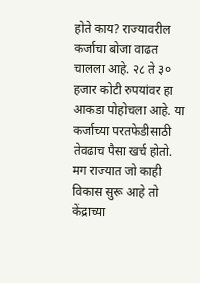होते काय? राज्यावरील कर्जाचा बोजा वाढत चालला आहे. २८ ते ३० हजार कोटी रुपयांवर हा आकडा पोहोचला आहे. या कर्जाच्या परतफेडीसाठी तेवढाच पैसा खर्च होतो. मग राज्यात जो काही विकास सुरू आहे तो केंद्राच्या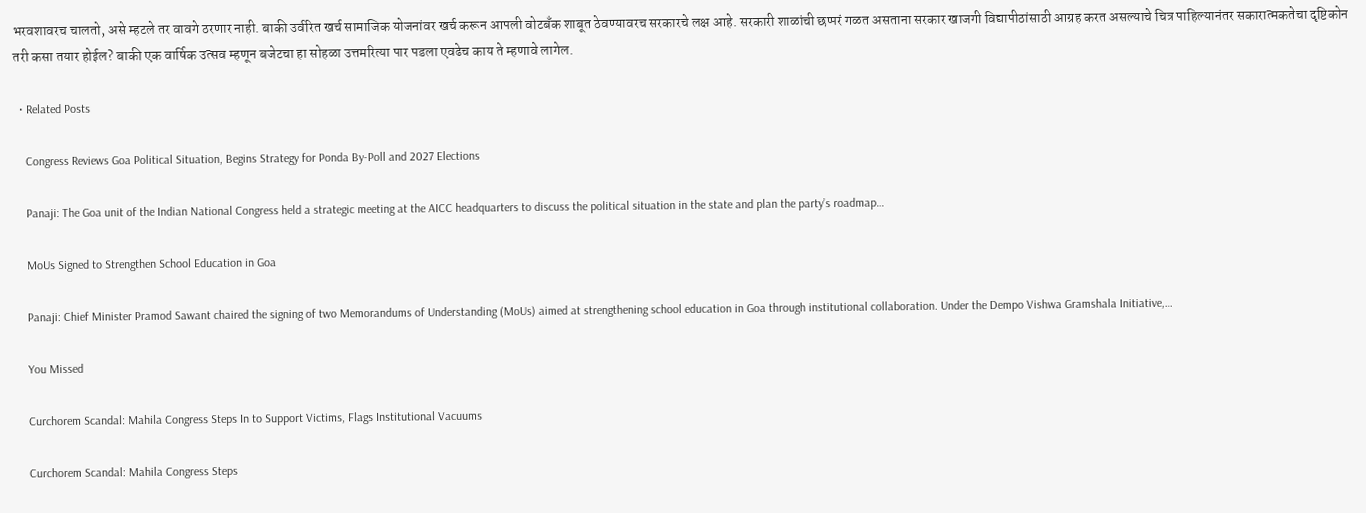भरवशावरच चालतो, असे म्हटले तर वावगे ठरणार नाही. बाकी उर्वरित खर्च सामाजिक योजनांवर खर्च करून आपली वोटबँक शाबूत ठेवण्यावरच सरकारचे लक्ष आहे. सरकारी शाळांची छप्परं गळत असताना सरकार खाजगी विद्यापीठांसाठी आग्रह करत असल्याचे चित्र पाहिल्यानंतर सकारात्मकतेचा दृष्टिकोन तरी कसा तयार होईल? बाकी एक वार्षिक उत्सव म्हणून बजेटचा हा सोहळा उत्तमरित्या पार पडला एवढेच काय ते म्हणावे लागेल.

  • Related Posts

    Congress Reviews Goa Political Situation, Begins Strategy for Ponda By-Poll and 2027 Elections

    Panaji: The Goa unit of the Indian National Congress held a strategic meeting at the AICC headquarters to discuss the political situation in the state and plan the party’s roadmap…

    MoUs Signed to Strengthen School Education in Goa

    Panaji: Chief Minister Pramod Sawant chaired the signing of two Memorandums of Understanding (MoUs) aimed at strengthening school education in Goa through institutional collaboration. Under the Dempo Vishwa Gramshala Initiative,…

    You Missed

    Curchorem Scandal: Mahila Congress Steps In to Support Victims, Flags Institutional Vacuums

    Curchorem Scandal: Mahila Congress Steps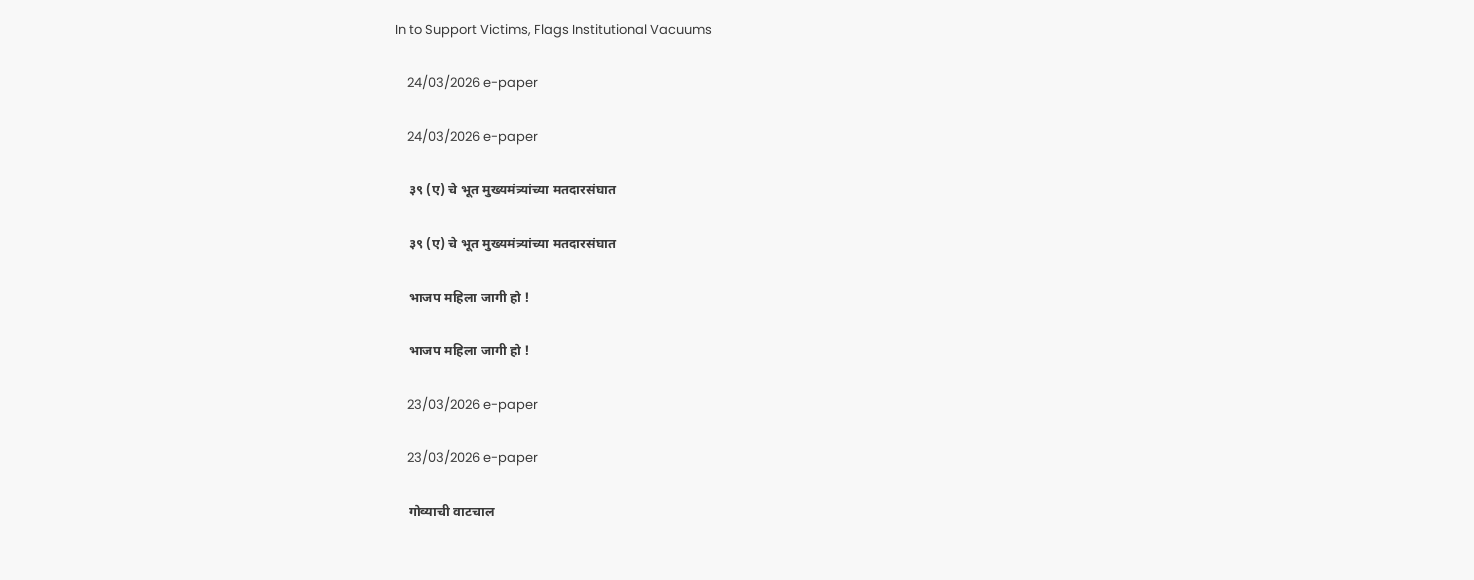In to Support Victims, Flags Institutional Vacuums

    24/03/2026 e-paper

    24/03/2026 e-paper

    ३९ (ए) चे भूत मुख्यमंत्र्यांच्या मतदारसंघात

    ३९ (ए) चे भूत मुख्यमंत्र्यांच्या मतदारसंघात

    भाजप महिला जागी हो !

    भाजप महिला जागी हो !

    23/03/2026 e-paper

    23/03/2026 e-paper

    गोव्याची वाटचाल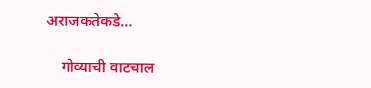अराजकतेकडे…

    गोव्याची वाटचाल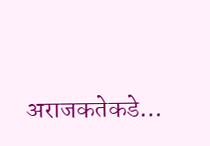अराजकतेकडे…